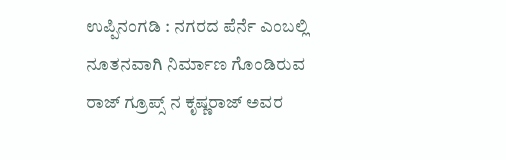ಉಪ್ಪಿನಂಗಡಿ : ನಗರದ ಪೆರ್ನೆ ಎಂಬಲ್ಲಿ ನೂತನವಾಗಿ ನಿರ್ಮಾಣ ಗೊಂಡಿರುವ ರಾಜ್ ಗ್ರೂಪ್ಸ್ ನ ಕೃಷ್ಣರಾಜ್ ಅವರ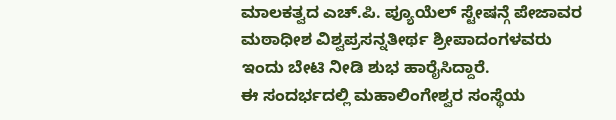ಮಾಲಕತ್ವದ ಎಚ್.ಪಿ. ಪ್ಯೂಯೆಲ್ ಸ್ಟೇಷನ್ಗೆ ಪೇಜಾವರ ಮಠಾಧೀಶ ವಿಶ್ವಪ್ರಸನ್ನತೀರ್ಥ ಶ್ರೀಪಾದಂಗಳವರು ಇಂದು ಬೇಟಿ ನೀಡಿ ಶುಭ ಹಾರೈಸಿದ್ದಾರೆ.
ಈ ಸಂದರ್ಭದಲ್ಲಿ ಮಹಾಲಿಂಗೇಶ್ವರ ಸಂಸ್ಥೆಯ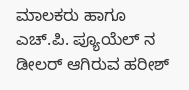ಮಾಲಕರು ಹಾಗೂ ಎಚ್.ಪಿ. ಪ್ಯೂಯೆಲ್ ನ ಡೀಲರ್ ಆಗಿರುವ ಹರೀಶ್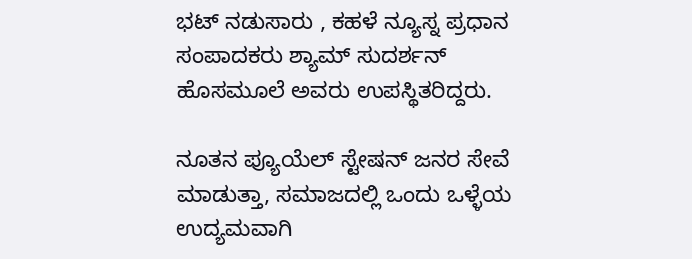ಭಟ್ ನಡುಸಾರು , ಕಹಳೆ ನ್ಯೂಸ್ನ ಪ್ರಧಾನ ಸಂಪಾದಕರು ಶ್ಯಾಮ್ ಸುದರ್ಶನ್ ಹೊಸಮೂಲೆ ಅವರು ಉಪಸ್ಥಿತರಿದ್ದರು.

ನೂತನ ಪ್ಯೂಯೆಲ್ ಸ್ಟೇಷನ್ ಜನರ ಸೇವೆ ಮಾಡುತ್ತಾ, ಸಮಾಜದಲ್ಲಿ ಒಂದು ಒಳ್ಳೆಯ ಉದ್ಯಮವಾಗಿ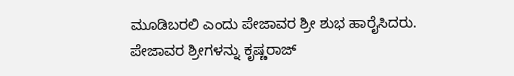ಮೂಡಿಬರಲಿ ಎಂದು ಪೇಜಾವರ ಶ್ರೀ ಶುಭ ಹಾರೈಸಿದರು. ಪೇಜಾವರ ಶ್ರೀಗಳನ್ನು ಕೃಷ್ಣರಾಜ್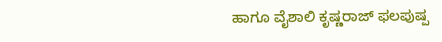ಹಾಗೂ ವೈಶಾಲಿ ಕೃಷ್ಣರಾಜ್ ಫಲಪುಷ್ಪ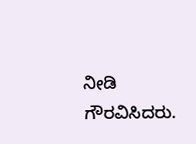ನೀಡಿ ಗೌರವಿಸಿದರು.